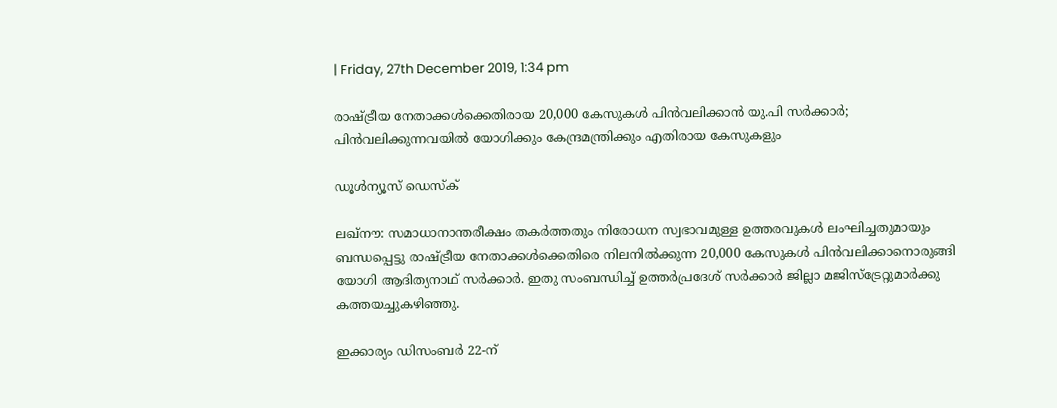| Friday, 27th December 2019, 1:34 pm

രാഷ്ട്രീയ നേതാക്കള്‍ക്കെതിരായ 20,000 കേസുകള്‍ പിന്‍വലിക്കാന്‍ യു.പി സര്‍ക്കാര്‍; പിന്‍വലിക്കുന്നവയില്‍ യോഗിക്കും കേന്ദ്രമന്ത്രിക്കും എതിരായ കേസുകളും

ഡൂള്‍ന്യൂസ് ഡെസ്‌ക്

ലഖ്‌നൗ: സമാധാനാന്തരീക്ഷം തകര്‍ത്തതും നിരോധന സ്വഭാവമുള്ള ഉത്തരവുകള്‍ ലംഘിച്ചതുമായും ബന്ധപ്പെട്ടു രാഷ്ട്രീയ നേതാക്കള്‍ക്കെതിരെ നിലനില്‍ക്കുന്ന 20,000 കേസുകള്‍ പിന്‍വലിക്കാനൊരുങ്ങി യോഗി ആദിത്യനാഥ് സര്‍ക്കാര്‍. ഇതു സംബന്ധിച്ച് ഉത്തര്‍പ്രദേശ് സര്‍ക്കാര്‍ ജില്ലാ മജിസ്‌ട്രേറ്റുമാര്‍ക്കു കത്തയച്ചുകഴിഞ്ഞു.

ഇക്കാര്യം ഡിസംബര്‍ 22-ന്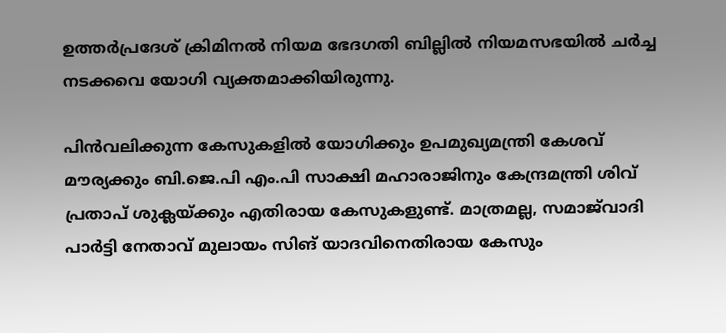ഉത്തര്‍പ്രദേശ് ക്രിമിനല്‍ നിയമ ഭേദഗതി ബില്ലില്‍ നിയമസഭയില്‍ ചര്‍ച്ച നടക്കവെ യോഗി വ്യക്തമാക്കിയിരുന്നു.

പിന്‍വലിക്കുന്ന കേസുകളില്‍ യോഗിക്കും ഉപമുഖ്യമന്ത്രി കേശവ് മൗര്യക്കും ബി.ജെ.പി എം.പി സാക്ഷി മഹാരാജിനും കേന്ദ്രമന്ത്രി ശിവ് പ്രതാപ് ശുക്ലയ്ക്കും എതിരായ കേസുകളുണ്ട്. മാത്രമല്ല, സമാജ്‌വാദി പാര്‍ട്ടി നേതാവ് മുലായം സിങ് യാദവിനെതിരായ കേസും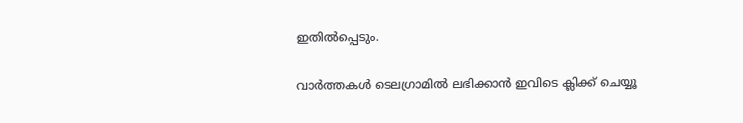ഇതില്‍പ്പെടും.

വാര്‍ത്തകള്‍ ടെലഗ്രാമില്‍ ലഭിക്കാന്‍ ഇവിടെ ക്ലിക്ക് ചെയ്യൂ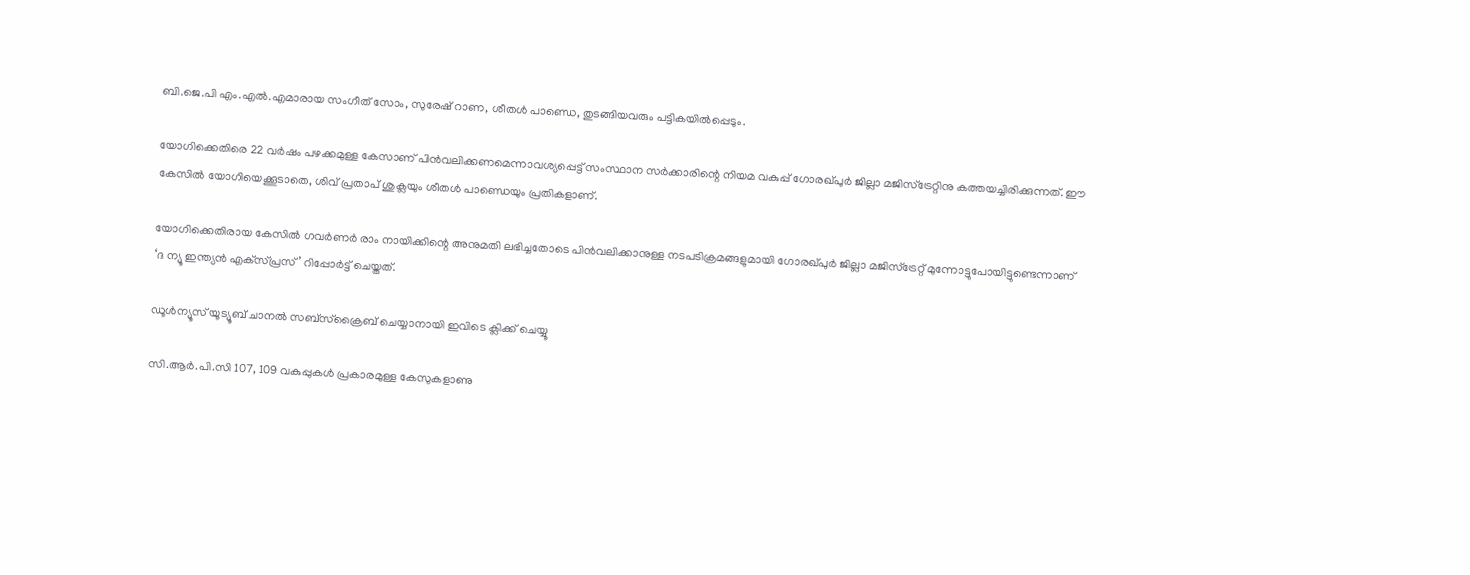ബി.ജെ.പി എം.എല്‍.എമാരായ സംഗീത് സോം, സുരേഷ് റാണ, ശീതള്‍ പാണ്ഡെ, തുടങ്ങിയവരും പട്ടികയില്‍പ്പെടും.

യോഗിക്കെതിരെ 22 വര്‍ഷം പഴക്കമുള്ള കേസാണ് പിന്‍വലിക്കണമെന്നാവശ്യപ്പെട്ട് സംസ്ഥാന സര്‍ക്കാരിന്റെ നിയമ വകുപ്പ് ഗോരഖ്പുര്‍ ജില്ലാ മജിസ്‌ട്രേറ്റിനു കത്തയച്ചിരിക്കുന്നത്. ഈ കേസില്‍ യോഗിയെക്കൂടാതെ, ശിവ് പ്രതാപ് ശുക്ലയും ശീതള്‍ പാണ്ഡെയും പ്രതികളാണ്.

യോഗിക്കെതിരായ കേസില്‍ ഗവര്‍ണര്‍ രാം നായിക്കിന്റെ അനുമതി ലഭിച്ചതോടെ പിന്‍വലിക്കാനുള്ള നടപടിക്രമങ്ങളുമായി ഗോരഖ്പുര്‍ ജില്ലാ മജിസ്‌ട്രേറ്റ് മുന്നോട്ടുപോയിട്ടുണ്ടെന്നാണ് ‘ദ ന്യൂ ഇന്ത്യന്‍ എക്‌സ്പ്രസ്’ റിപ്പോര്‍ട്ട് ചെയ്തത്.

ഡൂൾന്യൂസ് യൂട്യൂബ് ചാനൽ സബ്സ്ക്രൈബ് ചെയ്യാനായി ഇവിടെ ക്ലിക്ക് ചെയ്യൂ

സി.ആര്‍.പി.സി 107, 109 വകുപ്പുകള്‍ പ്രകാരമുള്ള കേസുകളാണു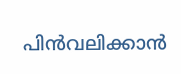പിന്‍വലിക്കാന്‍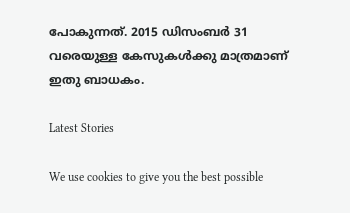പോകുന്നത്. 2015 ഡിസംബര്‍ 31 വരെയുള്ള കേസുകള്‍ക്കു മാത്രമാണ് ഇതു ബാധകം.

Latest Stories

We use cookies to give you the best possible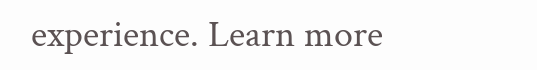experience. Learn more